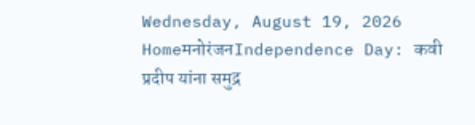Wednesday, August 19, 2026
HomeमनोरंजनIndependence Day: कवी प्रदीप यांना समुद्र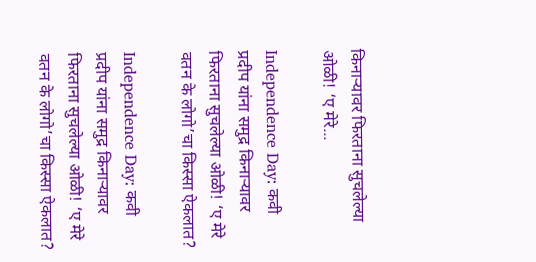किनाऱ्यावर फिरताना सुचलेल्या ओळी! ‘ए मेरे...

Independence Day: कवी प्रदीप यांना समुद्र किनाऱ्यावर फिरताना सुचलेल्या ओळी! ‘ए मेरे वतन के लोगो’चा किस्सा ऐकलात?

Independence Day: कवी प्रदीप यांना समुद्र किनाऱ्यावर फिरताना सुचलेल्या ओळी! ‘ए मेरे वतन के लोगो’चा किस्सा ऐकलात?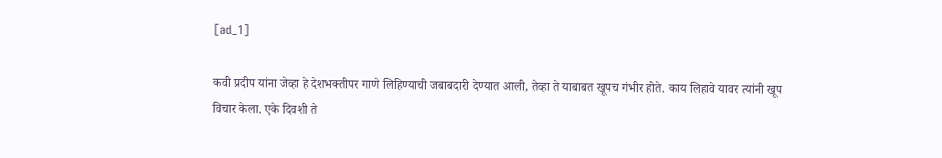[ad_1]

कवी प्रदीप यांना जेव्हा हे देशभक्तीपर गाणे लिहिण्याची जबाबदारी देण्यात आली, तेव्हा ते याबाबत खूपच गंभीर होते. काय लिहावे यावर त्यांनी खूप विचार केला. एके दिवशी ते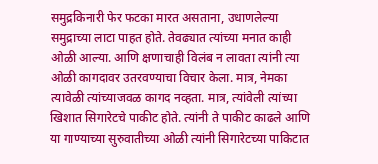समुद्रकिनारी फेर फटका मारत असताना, उधाणलेल्या समुद्राच्या लाटा पाहत होते. तेवढ्यात त्यांच्या मनात काही ओळी आल्या. आणि क्षणाचाही विलंब न लावता त्यांनी त्या ओळी कागदावर उतरवण्याचा विचार केला. मात्र, नेमका त्यावेळी त्यांच्याजवळ कागद नव्हता. मात्र, त्यांवेली त्यांच्या खिशात सिगारेटचे पाकीट होते. त्यांनी ते पाकीट काढले आणि या गाण्याच्या सुरुवातीच्या ओळी त्यांनी सिगारेटच्या पाकिटात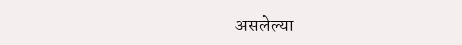असलेल्या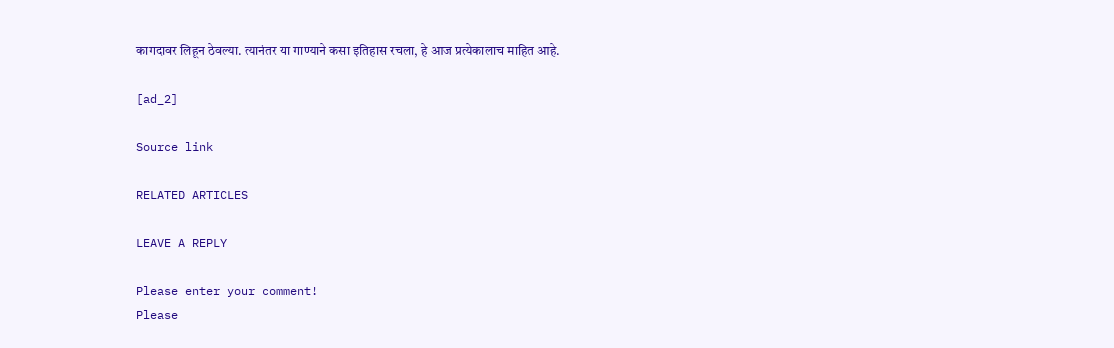कागदावर लिहून ठेवल्या. त्यानंतर या गाण्याने कसा इतिहास रचला, हे आज प्रत्येकालाच माहित आहे.

[ad_2]

Source link

RELATED ARTICLES

LEAVE A REPLY

Please enter your comment!
Please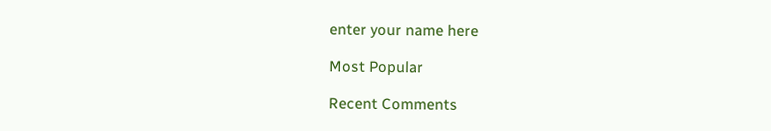enter your name here

Most Popular

Recent Comments